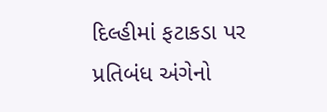દિલ્હીમાં ફટાકડા પર પ્રતિબંધ અંગેનો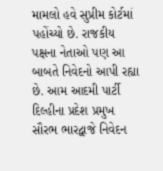મામલો હવે સુપ્રીમ કોર્ટમાં પહોંચ્યો છે. રાજકીય પક્ષના નેતાઓ પણ આ બાબતે નિવેદનો આપી રહ્યા છે. આમ આદમી પાર્ટી દિલ્હીના પ્રદેશ પ્રમુખ સૌરભ ભારદ્વાજે નિવેદન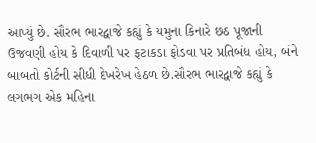આપ્યું છે. સૌરભ ભારદ્વાજે કહ્યું કે યમુના કિનારે છઠ પૂજાની ઉજવણી હોય કે દિવાળી પર ફટાકડા ફોડવા પર પ્રતિબંધ હોય, બંને બાબતો કોર્ટની સીધી દેખરેખ હેઠળ છે.સૌરભ ભારદ્વાજે કહ્યું કે લગભગ એક મહિના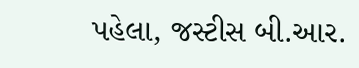પહેલા, જસ્ટીસ બી.આર.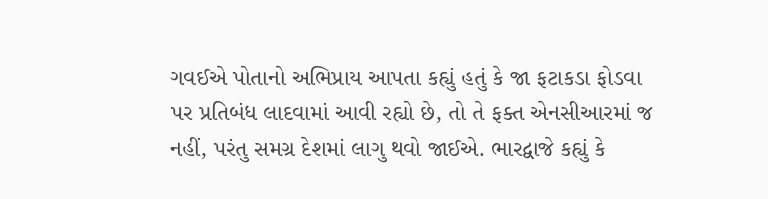ગવઈએ પોતાનો અભિપ્રાય આપતા કહ્યું હતું કે જા ફટાકડા ફોડવા પર પ્રતિબંધ લાદવામાં આવી રહ્યો છે, તો તે ફક્ત એનસીઆરમાં જ નહીં, પરંતુ સમગ્ર દેશમાં લાગુ થવો જાઈએ. ભારદ્વાજે કહ્યું કે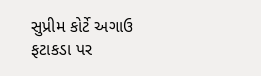સુપ્રીમ કોર્ટે અગાઉ ફટાકડા પર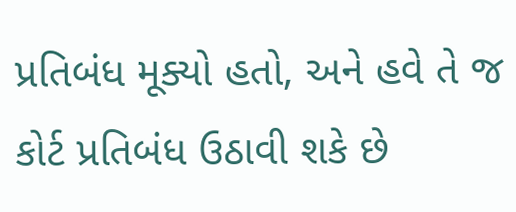પ્રતિબંધ મૂક્યો હતો, અને હવે તે જ કોર્ટ પ્રતિબંધ ઉઠાવી શકે છે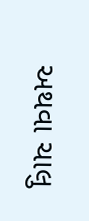અથવા ચાલુ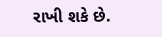રાખી શકે છે.